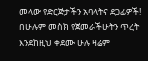መላው የድርጅታችን አባላትና ደጋፊዎች!
በሁሉም መስክ የጀመራችሁትን ጥረት እንደከዚህ ቀደሙ ሁሉ ዛሬም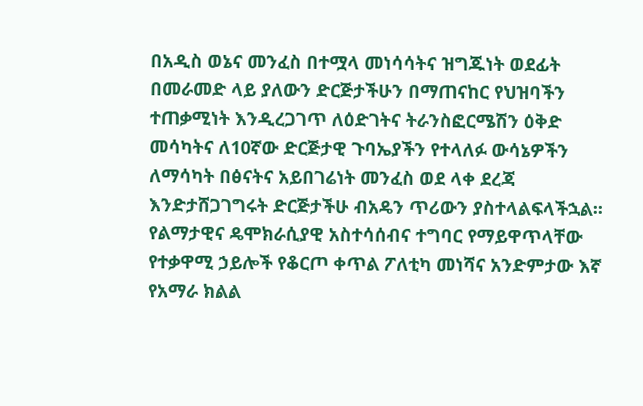በአዲስ ወኔና መንፈስ በተሟላ መነሳሳትና ዝግጁነት ወደፊት በመራመድ ላይ ያለውን ድርጅታችሁን በማጠናከር የህዝባችን ተጠቃሚነት እንዲረጋገጥ ለዕድገትና ትራንስፎርሜሽን ዕቅድ መሳካትና ለ10ኛው ድርጅታዊ ጉባኤያችን የተላለፉ ውሳኔዎችን ለማሳካት በፅናትና አይበገሬነት መንፈስ ወደ ላቀ ደረጃ እንድታሸጋገግሩት ድርጅታችሁ ብአዴን ጥሪውን ያስተላልፍላችኋል፡፡ የልማታዊና ዴሞክራሲያዊ አስተሳሰብና ተግባር የማይዋጥላቸው የተቃዋሚ ኃይሎች የቆርጦ ቀጥል ፖለቲካ መነሻና አንድምታው እኛ የአማራ ክልል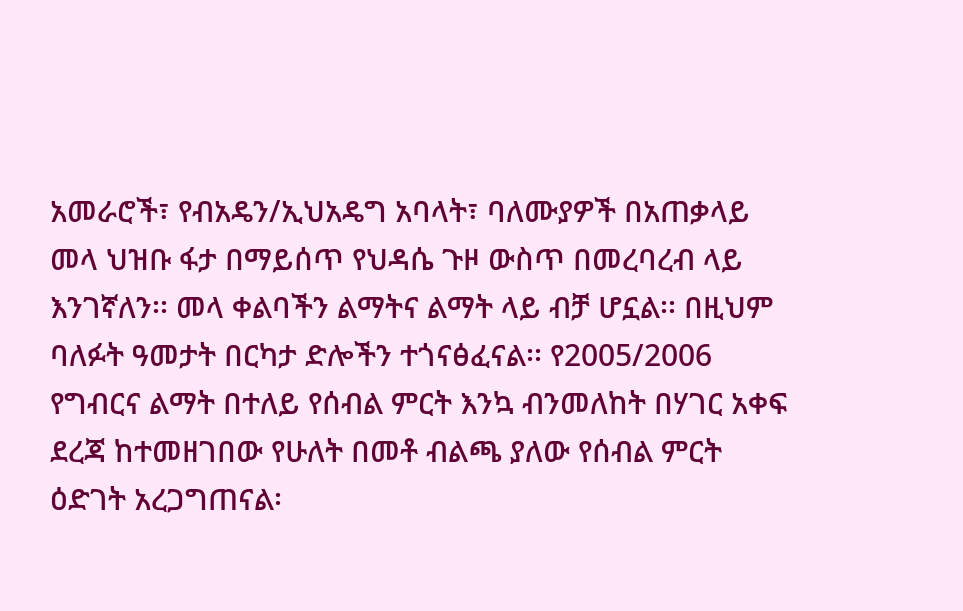አመራሮች፣ የብአዴን/ኢህአዴግ አባላት፣ ባለሙያዎች በአጠቃላይ መላ ህዝቡ ፋታ በማይሰጥ የህዳሴ ጉዞ ውስጥ በመረባረብ ላይ እንገኛለን፡፡ መላ ቀልባችን ልማትና ልማት ላይ ብቻ ሆኗል፡፡ በዚህም ባለፉት ዓመታት በርካታ ድሎችን ተጎናፅፈናል፡፡ የ2005/2006 የግብርና ልማት በተለይ የሰብል ምርት እንኳ ብንመለከት በሃገር አቀፍ ደረጃ ከተመዘገበው የሁለት በመቶ ብልጫ ያለው የሰብል ምርት ዕድገት አረጋግጠናል፡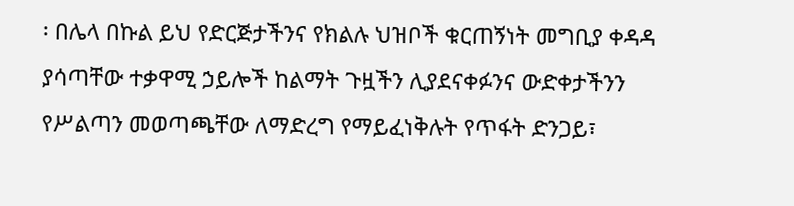፡ በሌላ በኩል ይህ የድርጅታችንና የክልሉ ህዝቦች ቁርጠኝነት መግቢያ ቀዳዳ ያሳጣቸው ተቃዋሚ ኃይሎች ከልማት ጉዟችን ሊያደናቀፉንና ውድቀታችንን የሥልጣን መወጣጫቸው ለማድረግ የማይፈነቅሉት የጥፋት ድንጋይ፣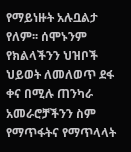የማይነዙት አሉቧልታ የለም፡፡ ሰሞኑንም የክልላችንን ህዝቦች ህይወት ለመለወጥ ደፋ ቀና በሚሉ ጠንካራ አመራሮቻችንን ስም የማጥፋትና የማጥላላት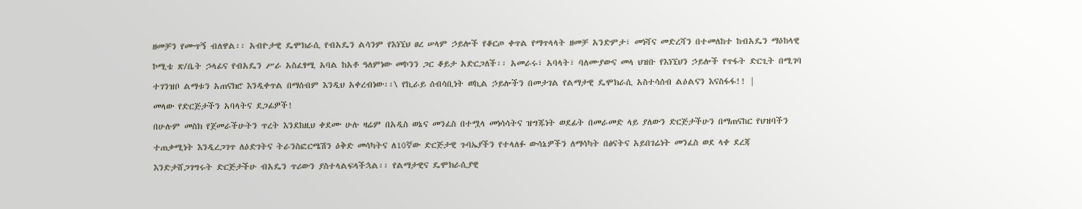ዘመቻን የሙጥኝ ብለዋል፡፡ አብዮታዊ ዴሞክራሲ የብአዴን ልሳንም የእነኚህ ፀረ ሠላም ኃይሎች የቆርጦ ቀጥል የማጥላላት ዘመቻ አንድምታ፣ መነሻና መድረሻን በተመለከተ ከብአዴን ማዕከላዊ ኮሚቴ ጽ/ቤት ኃላፊና የብአዴን ሥራ አስፈፃሚ አባል ከአቶ ዓለምነው መኮንን ጋር ቆይታ አድርጋለች፡፡ አመራሩ፣ አባላት፣ ባለሙያውና መላ ህዝቡ የእነኚህን ኃይሎች የጥፋት ድርጊት በሚገባ ተገንዝቦ ልማቱን አጠናክሮ እንዲቀጥል በማሰብም እንዲህ አቀረብነው፡፡\ የኪራይ ሰብሳቢነት ወኪል ኃይሎችን በመታገል የልማታዊ ዴሞክራሲ አስተሳሰብ ልዕልናን እናስፋፋ!! |
መላው የድርጅታችን አባላትና ደጋፊዎች!
በሁሉም መስክ የጀመራችሁትን ጥረት እንደከዚህ ቀደሙ ሁሉ ዛሬም በአዲስ ወኔና መንፈስ በተሟላ መነሳሳትና ዝግጁነት ወደፊት በመራመድ ላይ ያለውን ድርጅታችሁን በማጠናከር የህዝባችን ተጠቃሚነት እንዲረጋገጥ ለዕድገትና ትራንስፎርሜሽን ዕቅድ መሳካትና ለ10ኛው ድርጅታዊ ጉባኤያችን የተላለፉ ውሳኔዎችን ለማሳካት በፅናትና አይበገሬነት መንፈስ ወደ ላቀ ደረጃ እንድታሸጋገግሩት ድርጅታችሁ ብአዴን ጥሪውን ያስተላልፍላችኋል፡፡ የልማታዊና ዴሞክራሲያዊ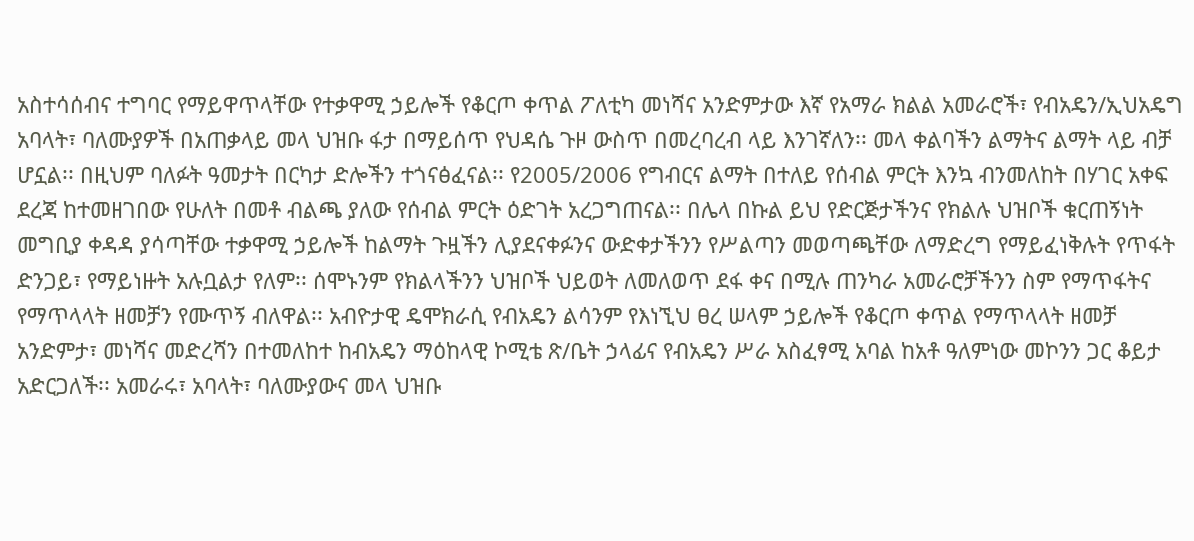አስተሳሰብና ተግባር የማይዋጥላቸው የተቃዋሚ ኃይሎች የቆርጦ ቀጥል ፖለቲካ መነሻና አንድምታው እኛ የአማራ ክልል አመራሮች፣ የብአዴን/ኢህአዴግ አባላት፣ ባለሙያዎች በአጠቃላይ መላ ህዝቡ ፋታ በማይሰጥ የህዳሴ ጉዞ ውስጥ በመረባረብ ላይ እንገኛለን፡፡ መላ ቀልባችን ልማትና ልማት ላይ ብቻ ሆኗል፡፡ በዚህም ባለፉት ዓመታት በርካታ ድሎችን ተጎናፅፈናል፡፡ የ2005/2006 የግብርና ልማት በተለይ የሰብል ምርት እንኳ ብንመለከት በሃገር አቀፍ ደረጃ ከተመዘገበው የሁለት በመቶ ብልጫ ያለው የሰብል ምርት ዕድገት አረጋግጠናል፡፡ በሌላ በኩል ይህ የድርጅታችንና የክልሉ ህዝቦች ቁርጠኝነት መግቢያ ቀዳዳ ያሳጣቸው ተቃዋሚ ኃይሎች ከልማት ጉዟችን ሊያደናቀፉንና ውድቀታችንን የሥልጣን መወጣጫቸው ለማድረግ የማይፈነቅሉት የጥፋት ድንጋይ፣ የማይነዙት አሉቧልታ የለም፡፡ ሰሞኑንም የክልላችንን ህዝቦች ህይወት ለመለወጥ ደፋ ቀና በሚሉ ጠንካራ አመራሮቻችንን ስም የማጥፋትና የማጥላላት ዘመቻን የሙጥኝ ብለዋል፡፡ አብዮታዊ ዴሞክራሲ የብአዴን ልሳንም የእነኚህ ፀረ ሠላም ኃይሎች የቆርጦ ቀጥል የማጥላላት ዘመቻ አንድምታ፣ መነሻና መድረሻን በተመለከተ ከብአዴን ማዕከላዊ ኮሚቴ ጽ/ቤት ኃላፊና የብአዴን ሥራ አስፈፃሚ አባል ከአቶ ዓለምነው መኮንን ጋር ቆይታ አድርጋለች፡፡ አመራሩ፣ አባላት፣ ባለሙያውና መላ ህዝቡ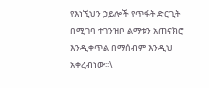የእነኚህን ኃይሎች የጥፋት ድርጊት በሚገባ ተገንዝቦ ልማቱን አጠናክሮ እንዲቀጥል በማሰብም እንዲህ አቀረብነው፡፡\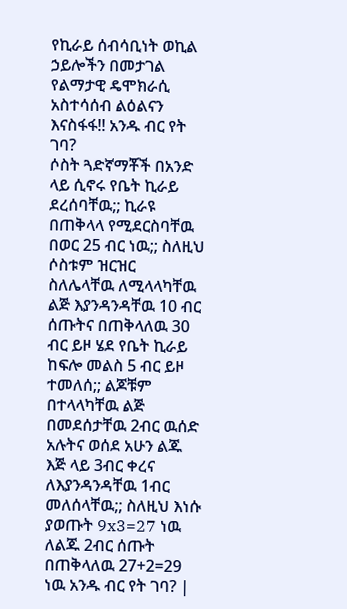የኪራይ ሰብሳቢነት ወኪል ኃይሎችን በመታገል የልማታዊ ዴሞክራሲ አስተሳሰብ ልዕልናን እናስፋፋ!! አንዱ ብር የት ገባ?
ሶስት ጓድኛማቾች በአንድ ላይ ሲኖሩ የቤት ኪራይ ደረሰባቸዉ;; ኪራዩ በጠቅላላ የሚደርስባቸዉ በወር 25 ብር ነዉ;; ስለዚህ ሶስቱም ዝርዝር ስለሌላቸዉ ለሚላላካቸዉ ልጅ እያንዳንዳቸዉ 10 ብር ሰጡትና በጠቅላለዉ 30 ብር ይዞ ሄደ የቤት ኪራይ ከፍሎ መልስ 5 ብር ይዞ ተመለሰ;; ልጆቹም በተላላካቸዉ ልጅ በመደሰታቸዉ 2ብር ዉሰድ አሉትና ወሰደ አሁን ልጁ እጅ ላይ 3ብር ቀረና ለእያንዳንዳቸዉ 1ብር መለሰላቸዉ;; ስለዚህ እነሱ ያወጡት 9x3=27 ነዉ ለልጁ 2ብር ሰጡት በጠቅላለዉ 27+2=29 ነዉ አንዱ ብር የት ገባ? |